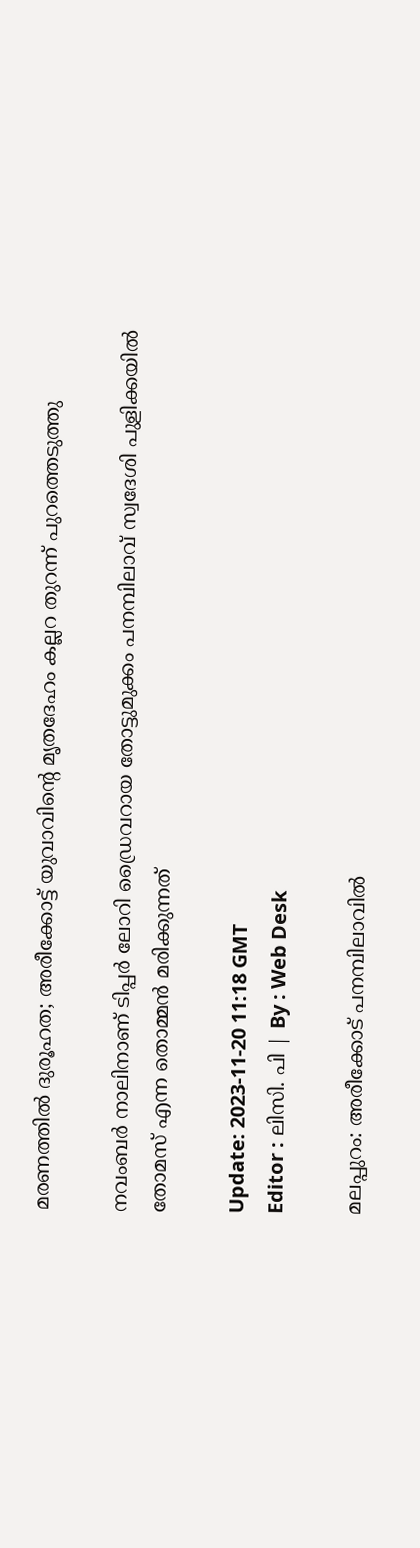മരണത്തില്‍ ദുരൂഹത; അരീക്കോട്ട് യുവാവിന്റെ മൃതദേഹം കല്ലറ തുറന്ന് പുറത്തെടുത്തു

നവംബർ നാലിനാണ് ടിപ്പർ ലോറി ഡ്രൈവറായ തോട്ടുമുക്കം പനമ്പിലാവ്‌ സ്വദേശി പുളിക്കയിൽ തോമസ് എന്ന തൊമ്മൻ മരിക്കുന്നത്

Update: 2023-11-20 11:18 GMT
Editor : ലിസി. പി | By : Web Desk

മലപ്പുറം: അരീക്കോട് പനമ്പിലാവില്‍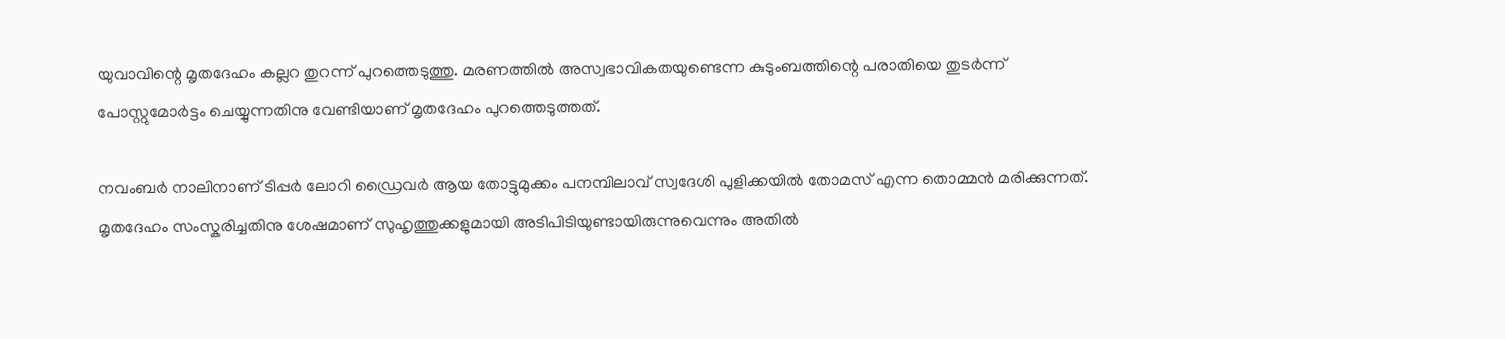യുവാവിന്റെ മൃതദേഹം കല്ലറ തുറന്ന് പുറത്തെടുത്തു. മരണത്തിൽ അസ്വഭാവികതയുണ്ടെന്ന കുടുംബത്തിന്റെ പരാതിയെ തുടർന്ന് പോസ്റ്റുമോർട്ടം ചെയ്യുന്നതിനു വേണ്ടിയാണ് മൃതദേഹം പുറത്തെടുത്തത്.

നവംബർ നാലിനാണ് ടിപ്പർ ലോറി ഡ്രൈവർ ആയ തോട്ടുമുക്കം പനമ്പിലാവ്‌ സ്വദേശി പുളിക്കയിൽ തോമസ് എന്ന തൊമ്മൻ മരിക്കുന്നത്. മൃതദേഹം സംസ്കരിച്ചതിനു ശേഷമാണ് സുഹൃത്തുക്കളുമായി അടിപിടിയുണ്ടായിരുന്നുവെന്നും അതിൽ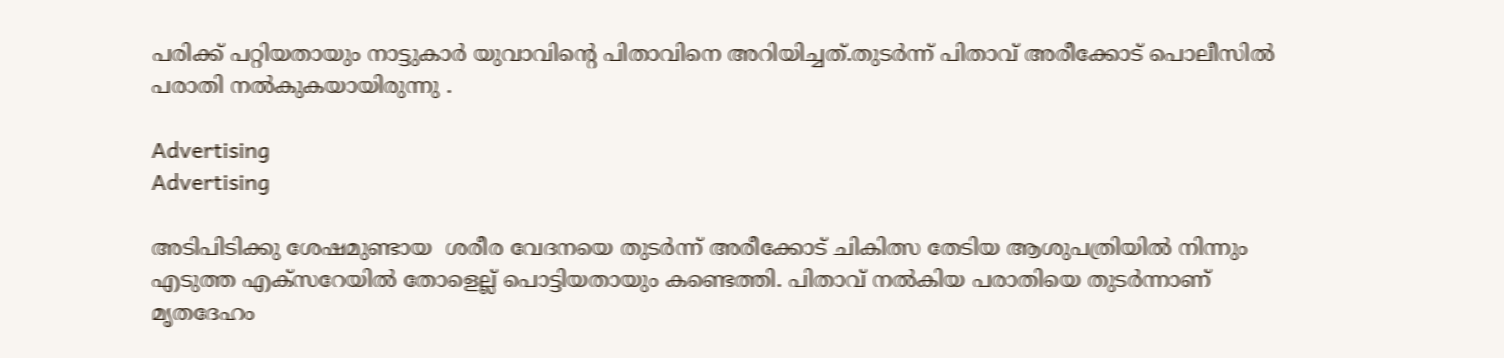പരിക്ക് പറ്റിയതായും നാട്ടുകാർ യുവാവിന്റെ പിതാവിനെ അറിയിച്ചത്.തുടർന്ന് പിതാവ് അരീക്കോട് പൊലീസിൽ പരാതി നൽകുകയായിരുന്നു .

Advertising
Advertising

അടിപിടിക്കു ശേഷമുണ്ടായ  ശരീര വേദനയെ തുടർന്ന് അരീക്കോട് ചികിത്സ തേടിയ ആശുപത്രിയിൽ നിന്നും എടുത്ത എക്സറേയിൽ തോളെല്ല് പൊട്ടിയതായും കണ്ടെത്തി. പിതാവ് നൽകിയ പരാതിയെ തുടർന്നാണ് മൃതദേഹം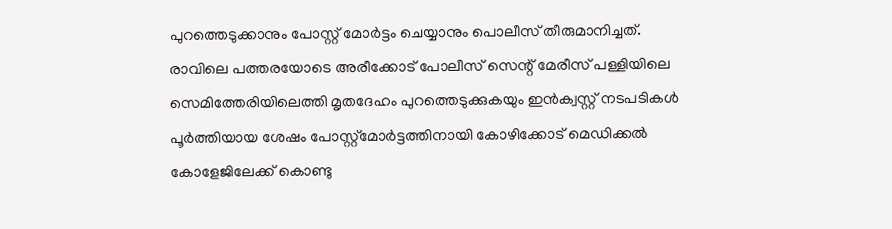പുറത്തെടുക്കാനും പോസ്റ്റ്‌ മോർട്ടം ചെയ്യാനും പൊലീസ് തീരുമാനിച്ചത്. രാവിലെ പത്തരയോടെ അരീക്കോട് പോലീസ് സെന്റ് മേരീസ് പള്ളിയിലെ സെമിത്തേരിയിലെത്തി മൃതദേഹം പുറത്തെടുക്കുകയും ഇൻക്വസ്റ്റ് നടപടികൾ പൂർത്തിയായ ശേഷം പോസ്റ്റ്‌മോർട്ടത്തിനായി കോഴിക്കോട് മെഡിക്കൽ കോളേജിലേക്ക് കൊണ്ടു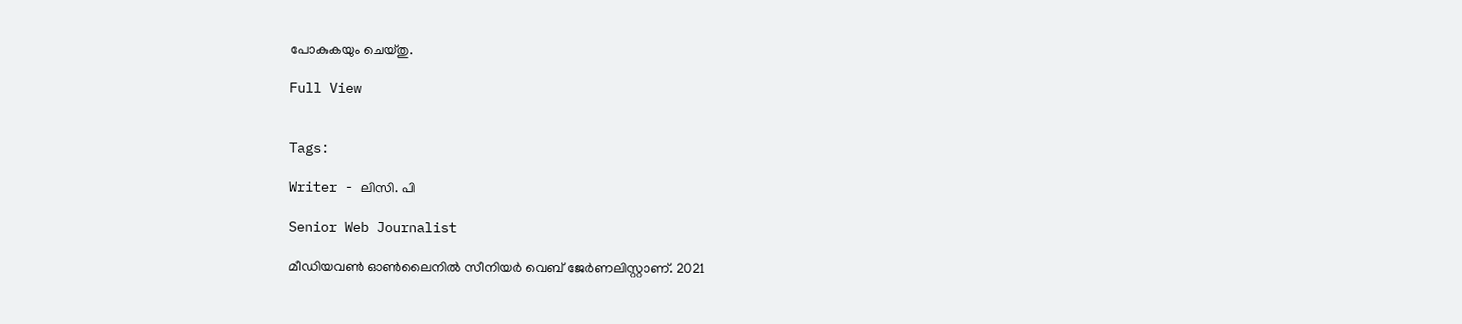പോകുകയും ചെയ്തു.

Full View


Tags:

Writer - ലിസി. പി

Senior Web Journalist

മീഡിയവൺ ഓൺലൈനിൽ സീനിയർ വെബ് ജേർണലിസ്റ്റാണ്. 2021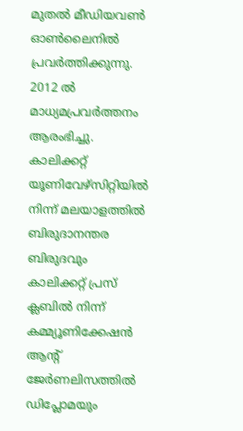മുതൽ മീഡിയവൺ ഓൺലൈനിൽ പ്രവർത്തിക്കുന്നു. 2012 ല്‍ മാധ്യമപ്രവര്‍ത്തനം ആരംഭിച്ചു. കാലിക്കറ്റ് യൂണിവേഴ്‌സിറ്റിയിൽ നിന്ന് മലയാളത്തിൽ ബിരുദാനന്തര ബിരുദവും കാലിക്കറ്റ് പ്രസ് ക്ലബിൽ നിന്ന് കമ്മ്യൂണിക്കേഷൻ ആന്റ് ജേർണലിസത്തിൽ ഡിപ്ലോമയും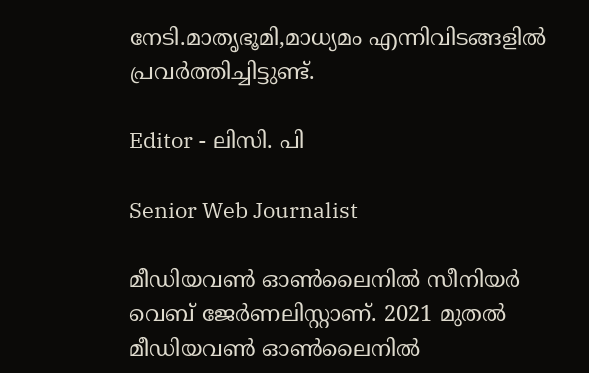നേടി.മാതൃഭൂമി,മാധ്യമം എന്നിവിടങ്ങളിൽ പ്രവർത്തിച്ചിട്ടുണ്ട്.

Editor - ലിസി. പി

Senior Web Journalist

മീഡിയവൺ ഓൺലൈനിൽ സീനിയർ വെബ് ജേർണലിസ്റ്റാണ്. 2021 മുതൽ മീഡിയവൺ ഓൺലൈനിൽ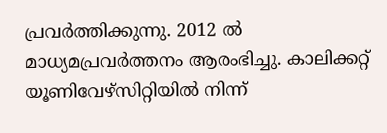പ്രവർത്തിക്കുന്നു. 2012 ല്‍ മാധ്യമപ്രവര്‍ത്തനം ആരംഭിച്ചു. കാലിക്കറ്റ് യൂണിവേഴ്‌സിറ്റിയിൽ നിന്ന്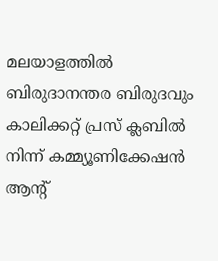മലയാളത്തിൽ ബിരുദാനന്തര ബിരുദവും കാലിക്കറ്റ് പ്രസ് ക്ലബിൽ നിന്ന് കമ്മ്യൂണിക്കേഷൻ ആന്റ്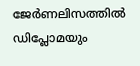ജേർണലിസത്തിൽ ഡിപ്ലോമയും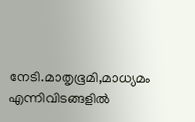നേടി.മാതൃഭൂമി,മാധ്യമം എന്നിവിടങ്ങളിൽ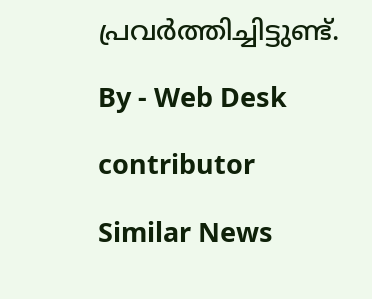പ്രവർത്തിച്ചിട്ടുണ്ട്.

By - Web Desk

contributor

Similar News